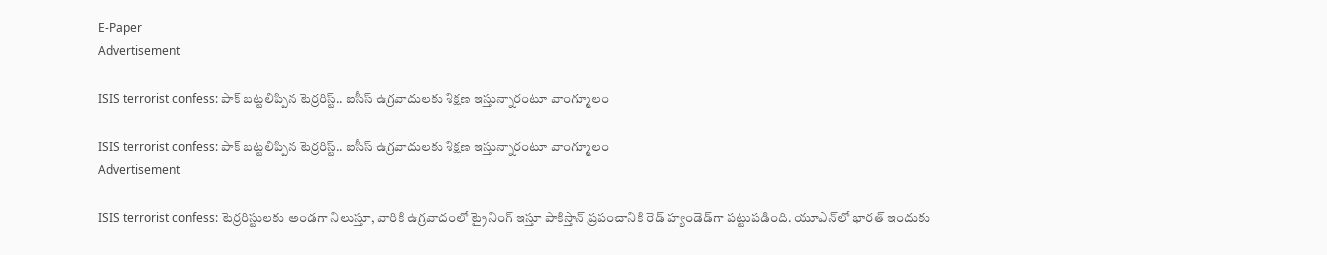E-Paper
Advertisement

ISIS terrorist confess: పాక్ బట్టలిప్పిన టెర్రరిస్ట్.. ఐసీస్ ఉగ్రవాదులకు శిక్షణ ఇస్తున్నారంటూ వాంగ్మూలం

ISIS terrorist confess: పాక్ బట్టలిప్పిన టెర్రరిస్ట్.. ఐసీస్ ఉగ్రవాదులకు శిక్షణ ఇస్తున్నారంటూ వాంగ్మూలం
Advertisement

ISIS terrorist confess: టెర్రరిస్టులకు అండగా నిలుస్తూ, వారికి ఉగ్రవాదంలో ట్రైనింగ్ ఇస్తూ పాకిస్తాన్ ప్రపంచానికి రెడ్ హ్యండెడ్‌గా పట్టుపడింది. యూఎన్‌లో భారత్ ఇందుకు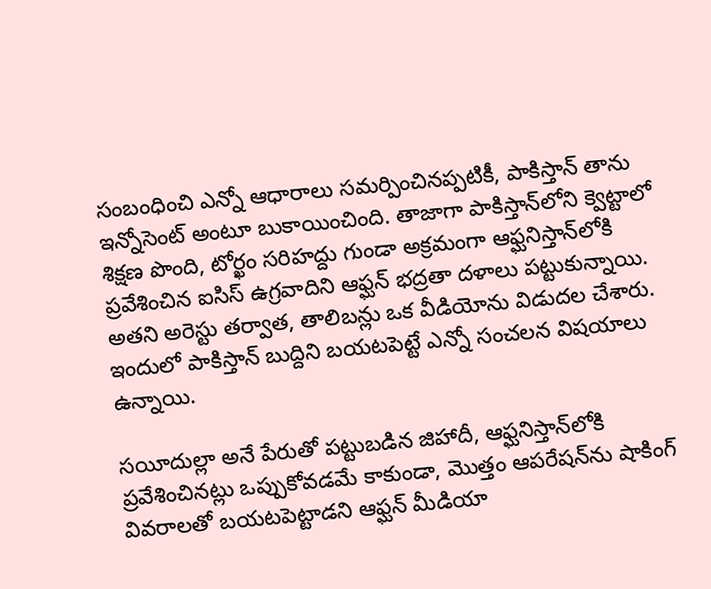సంబంధించి ఎన్నో ఆధారాలు సమర్పించినప్పటికీ, పాకిస్తాన్ తాను ఇన్నోసెంట్ అంటూ బుకాయించింది. తాజాగా పాకిస్తాన్‌లోని క్వెట్టాలో శిక్షణ పొంది, టోర్ఖం సరిహద్దు గుండా అక్రమంగా ఆఫ్ఘనిస్తాన్‌లోకి ప్రవేశించిన ఐసిస్ ఉగ్రవాదిని ఆఫ్ఘన్ భద్రతా దళాలు పట్టుకున్నాయి. అతని అరెస్టు తర్వాత, తాలిబన్లు ఒక వీడియోను విడుదల చేశారు. ఇందులో పాకిస్తాన్‌ బుద్దిని బయటపెట్టే ఎన్నో సంచలన విషయాలు ఉన్నాయి.

సయీదుల్లా అనే పేరుతో పట్టుబడిన జిహాదీ, ఆఫ్ఘనిస్తాన్‌లోకి ప్రవేశించినట్లు ఒప్పుకోవడమే కాకుండా, మొత్తం ఆపరేషన్‌ను షాకింగ్ వివరాలతో బయటపెట్టాడని ఆఫ్ఘన్ మీడియా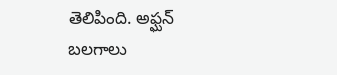తెలిపింది. అఫ్ఘన్ బలగాలు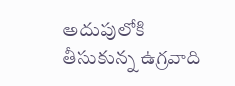అదుపులోకి తీసుకున్న ఉగ్రవాది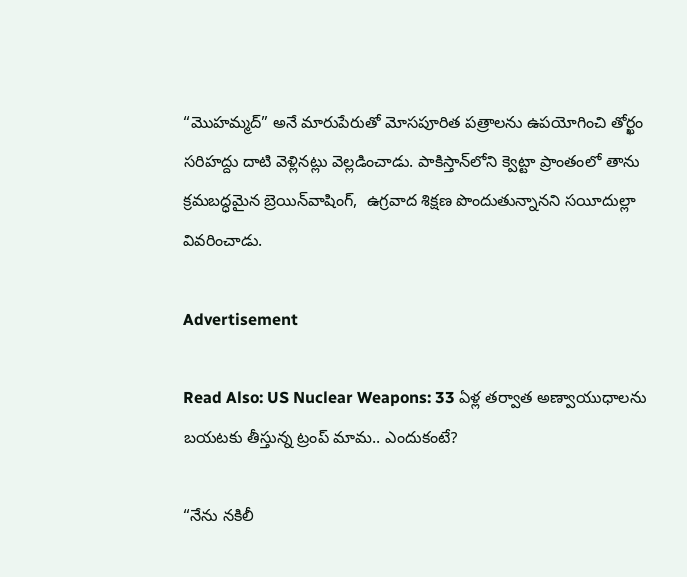“మొహమ్మద్” అనే మారుపేరుతో మోసపూరిత పత్రాలను ఉపయోగించి తోర్ఖం సరిహద్దు దాటి వెళ్లినట్లు వెల్లడించాడు. పాకిస్తాన్‌లోని క్వెట్టా ప్రాంతంలో తాను క్రమబద్ధమైన బ్రెయిన్‌వాషింగ్,  ఉగ్రవాద శిక్షణ పొందుతున్నానని సయీదుల్లా వివరించాడు.

Advertisement

Read Also: US Nuclear Weapons: 33 ఏళ్ల తర్వాత అణ్వాయుధాలను బయటకు తీస్తున్న ట్రంప్ మామ.. ఎందుకంటే?

“నేను నకిలీ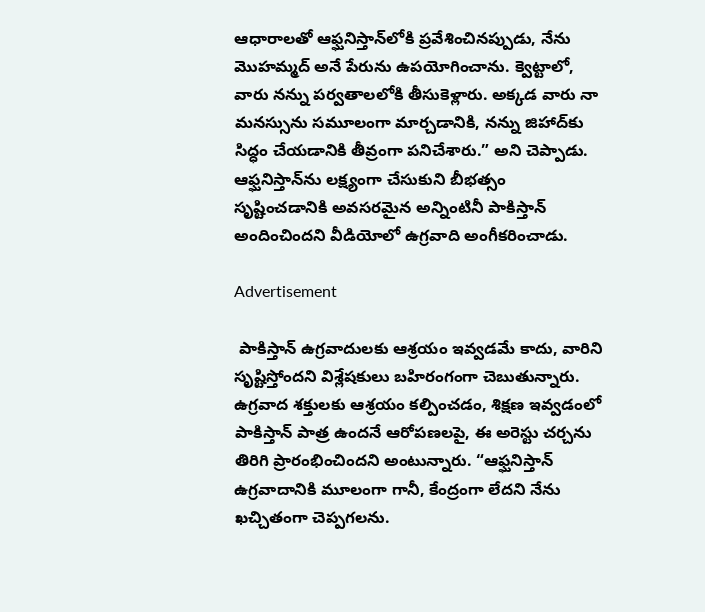ఆధారాలతో ఆఫ్ఘనిస్తాన్‌లోకి ప్రవేశించినప్పుడు, నేను మొహమ్మద్ అనే పేరును ఉపయోగించాను. క్వెట్టాలో, వారు నన్ను పర్వతాలలోకి తీసుకెళ్లారు. అక్కడ వారు నా మనస్సును సమూలంగా మార్చడానికి, నన్ను జిహాద్‌కు సిద్ధం చేయడానికి తీవ్రంగా పనిచేశారు.” అని చెప్పాడు. ఆఫ్ఘనిస్తాన్‌ను లక్ష్యంగా చేసుకుని బీభత్సం సృష్టించడానికి అవసరమైన అన్నింటినీ పాకిస్తాన్ అందించిందని వీడియోలో ఉగ్రవాది అంగీకరించాడు.

Advertisement

 పాకిస్తాన్ ఉగ్రవాదులకు ఆశ్రయం ఇవ్వడమే కాదు, వారిని సృష్టిస్తోందని విశ్లేషకులు బహిరంగంగా చెబుతున్నారు. ఉగ్రవాద శక్తులకు ఆశ్రయం కల్పించడం, శిక్షణ ఇవ్వడంలో పాకిస్తాన్ పాత్ర ఉందనే ఆరోపణలపై, ఈ అరెస్టు చర్చను తిరిగి ప్రారంభించిందని అంటున్నారు. “ఆఫ్ఘనిస్తాన్ ఉగ్రవాదానికి మూలంగా గానీ, కేంద్రంగా లేదని నేను ఖచ్చితంగా చెప్పగలను.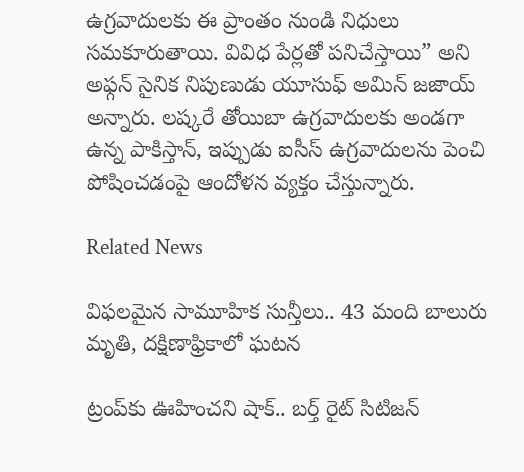ఉగ్రవాదులకు ఈ ప్రాంతం నుండి నిధులు సమకూరుతాయి. వివిధ పేర్లతో పనిచేస్తాయి” అని అఫ్గన్ సైనిక నిపుణుడు యూసుఫ్ అమిన్ జజాయ్ అన్నారు. లష్కరే తోయిబా ఉగ్రవాదులకు అండగా ఉన్న పాకిస్తాన్, ఇప్పుడు ఐసీస్ ఉగ్రవాదులను పెంచి పోషించడంపై ఆందోళన వ్యక్తం చేస్తున్నారు.

Related News

విఫలమైన సామూహిక సున్తీలు.. 43 మంది బాలురు మృతి, దక్షిణాఫ్రికాలో ఘటన

ట్రంప్‌‌కు ఊహించని షాక్‌.. బర్త్ రైట్ సిటిజన్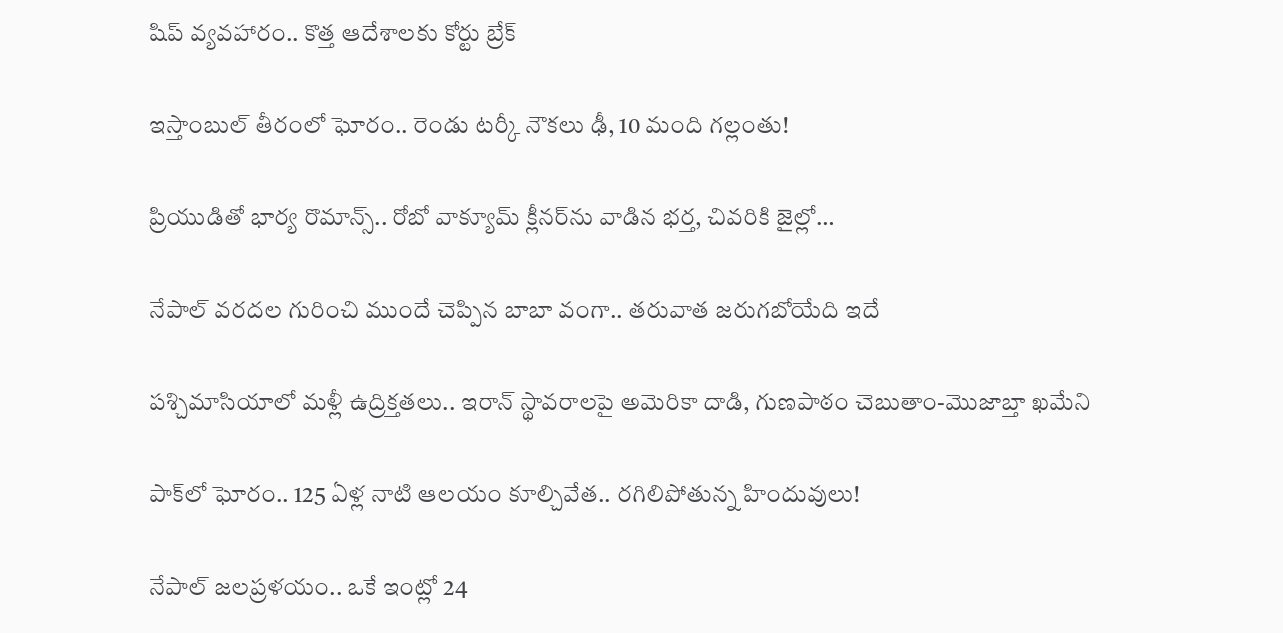షిప్ వ్యవహారం.. కొత్త ఆదేశాలకు కోర్టు బ్రేక్

ఇస్తాంబుల్ తీరంలో ఘోరం.. రెండు టర్కీ నౌకలు ఢీ, 10 మంది గల్లంతు!

ప్రియుడితో భార్య రొమాన్స్.. రోబో వాక్యూమ్ క్లీనర్‌ను వాడిన భర్త, చివరికి జైల్లో…

నేపాల్ వరదల గురించి ముందే చెప్పిన బాబా వంగా.. తరువాత జరుగబోయేది ఇదే

పశ్చిమాసియాలో మళ్లీ ఉద్రిక్తతలు.. ఇరాన్ స్థావరాలపై అమెరికా దాడి, గుణపాఠం చెబుతాం-మొజాబ్తా ఖమేని

పాక్‌లో ఘోరం.. 125 ఏళ్ల నాటి ఆలయం కూల్చివేత.. రగిలిపోతున్న హిందువులు!

నేపాల్ జలప్రళయం.. ఒకే ఇంట్లో 24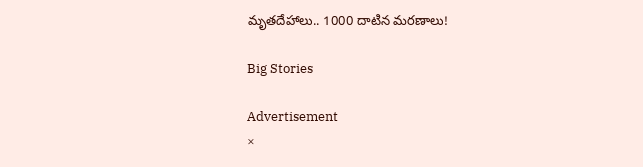మృతదేహాలు.. 1000 దాటిన మరణాలు!

Big Stories

Advertisement
×